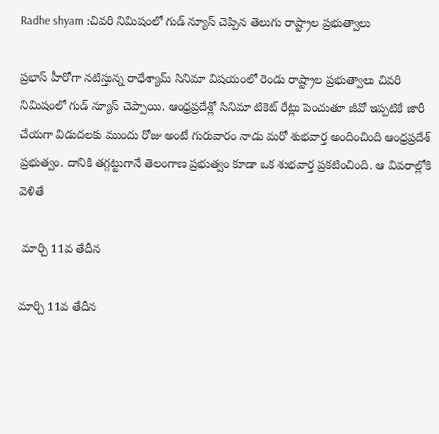Radhe shyam :చివరి నిమిషంలో గుడ్ న్యూస్ చెప్పిన తెలుగు రాష్ట్రాల ప్రభుత్వాలు

ప్రభాస్ హీరోగా నటిస్తున్న రాధేశ్యామ్ సినిమా విషయంలో రెండు రాష్ట్రాల ప్రభుత్వాలు చివరి నిమిషంలో గుడ్ న్యూస్ చెప్పాయి. ఆంధ్రప్రదేశ్లో సినిమా టికెట్ రేట్లు పెంచుతూ జీవో ఇప్పటికే జారీ చేయగా విడుదలకు ముందు రోజు అంటే గురువారం నాడు మరో శుభవార్త అందించింది ఆంధ్రప్రదేశ్ ప్రభుత్వం. దానికి తగ్గట్టుగానే తెలంగాణ ప్రభుత్వం కూడా ఒక శుభవార్త ప్రకటించింది. ఆ వివరాల్లోకి వెళితే

 మార్చి 11వ తేదీన

మార్చి 11వ తేదీన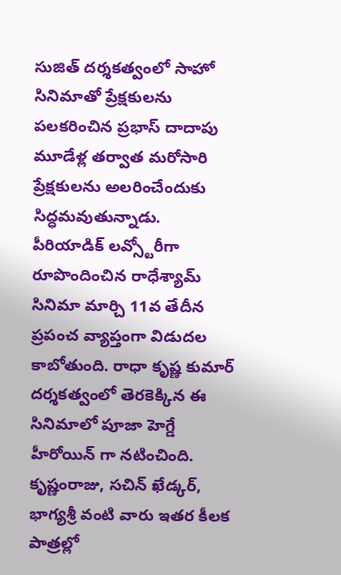సుజిత్ దర్శకత్వంలో సాహో సినిమాతో ప్రేక్షకులను పలకరించిన ప్రభాస్ దాదాపు మూడేళ్ల తర్వాత మరోసారి ప్రేక్షకులను అలరించేందుకు సిద్ధమవుతున్నాడు. పీరియాడిక్ లవ్స్టోరీగా రూపొందించిన రాధేశ్యామ్ సినిమా మార్చి 11వ తేదీన ప్రపంచ వ్యాప్తంగా విడుదల కాబోతుంది. రాధా కృష్ణ కుమార్ దర్శకత్వంలో తెరకెక్కిన ఈ సినిమాలో పూజా హెగ్డే హీరోయిన్ గా నటించింది. కృష్ణంరాజు, సచిన్ ఖేడ్కర్, భాగ్యశ్రీ వంటి వారు ఇతర కీలక పాత్రల్లో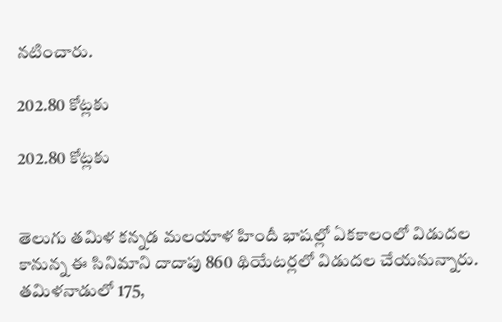నటించారు.

202.80 కోట్లకు

202.80 కోట్లకు


తెలుగు తమిళ కన్నడ మలయాళ హిందీ భాషల్లో ఏకకాలంలో విడుదల కానున్న ఈ సినిమాని దాదాపు 860 థియేటర్లలో విడుదల చేయనున్నారు. తమిళనాడులో 175,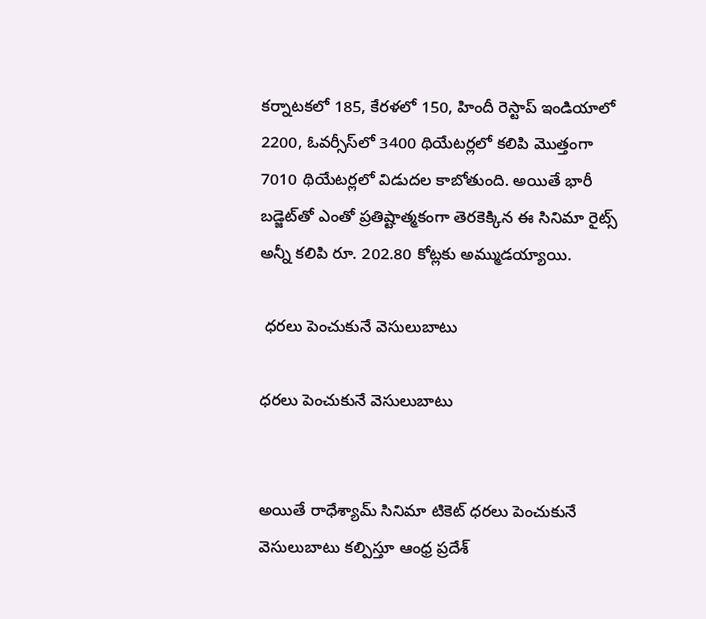కర్నాటకలో 185, కేరళలో 150, హిందీ రెస్టాప్ ఇండియాలో 2200, ఓవర్సీస్‌లో 3400 థియేటర్లలో కలిపి మొత్తంగా 7010 థియేటర్లలో విడుదల కాబోతుంది. అయితే భారీ బడ్జెట్‌తో ఎంతో ప్రతిష్టాత్మకంగా తెరకెక్కిన ఈ సినిమా రైట్స్ అన్నీ కలిపి రూ. 202.80 కోట్లకు అమ్ముడయ్యాయి.

 ధరలు పెంచుకునే వెసులుబాటు

ధరలు పెంచుకునే వెసులుబాటు


అయితే రాధేశ్యామ్ సినిమా టికెట్ ధరలు పెంచుకునే వెసులుబాటు కల్పిస్తూ ఆంధ్ర ప్రదేశ్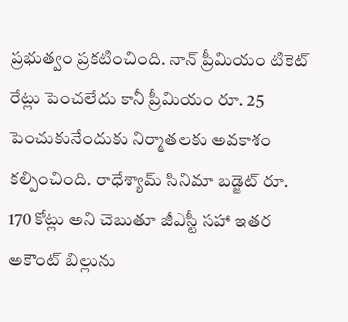ప్రభుత్వం ప్రకటించింది. నాన్ ప్రీమియం టికెట్ రేట్లు పెంచలేదు కానీ ప్రీమియం రూ. 25 పెంచుకునేందుకు నిర్మాతలకు అవకాశం కల్పించింది. రాధేశ్యామ్ సినిమా బడ్జెట్ రూ. 170 కోట్లు అని చెబుతూ జీఎస్టీ సహా ఇతర అకౌంట్ బిల్లును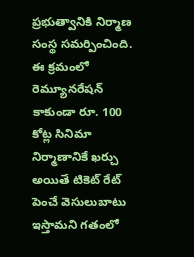ప్రభుత్వానికి నిర్మాణ సంస్థ సమర్పించింది. ఈ క్రమంలో రెమ్యూనరేషన్ కాకుండా రూ. 100 కోట్ల సినిమా నిర్మాణానికే ఖర్చు అయితే టికెట్ రేట్ పెంచే వెసులుబాటు ఇస్తామని గతంలో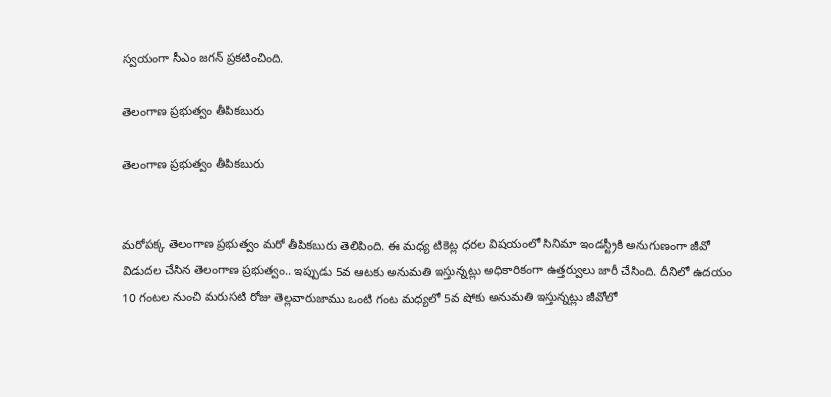స్వయంగా సీఎం జగన్ ప్రకటించింది.

తెలంగాణ ప్రభుత్వం తీపికబురు

తెలంగాణ ప్రభుత్వం తీపికబురు


మరోపక్క తెలంగాణ ప్రభుత్వం మరో తీపికబురు తెలిపింది. ఈ మధ్య టికెట్ల ధరల విషయంలో సినిమా ఇండస్ట్రీకి అనుగుణంగా జీవో విడుదల చేసిన తెలంగాణ ప్రభుత్వం.. ఇప్పుడు 5వ ఆటకు అనుమతి ఇస్తున్నట్లు అధికారికంగా ఉత్తర్వులు జారీ చేసింది. దీనిలో ఉదయం 10 గంటల నుంచి మరుసటి రోజు తెల్లవారుజాము ఒంటి గంట మధ్యలో 5వ షోకు అనుమతి ఇస్తున్నట్లు జీవోలో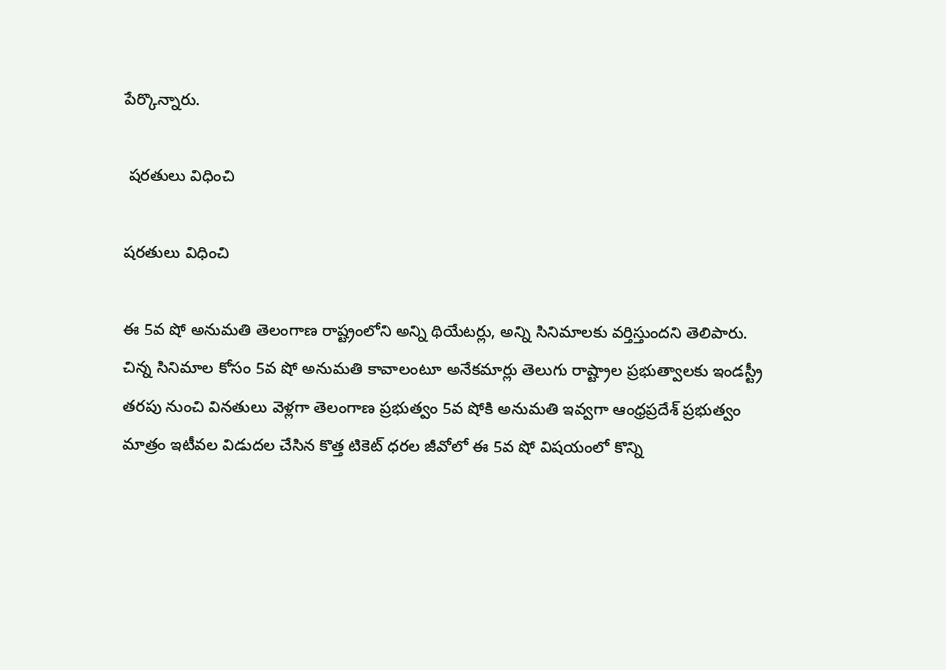పేర్కొన్నారు.

 షరతులు విధించి

షరతులు విధించి

ఈ 5వ షో అనుమతి తెలంగాణ రాష్ట్రంలోని అన్ని థియేటర్లు, అన్ని సినిమాలకు వర్తిస్తుందని తెలిపారు. చిన్న సినిమాల కోసం 5వ షో అనుమతి కావాలంటూ అనేకమార్లు తెలుగు రాష్ట్రాల ప్రభుత్వాలకు ఇండస్ట్రీ తరపు నుంచి వినతులు వెళ్లగా తెలంగాణ ప్రభుత్వం 5వ షోకి అనుమతి ఇవ్వగా ఆంధ్రప్రదేశ్‌ ప్రభుత్వం మాత్రం ఇటీవల విడుదల చేసిన కొత్త టికెట్ ధరల జీవోలో ఈ 5వ షో విషయంలో కొన్ని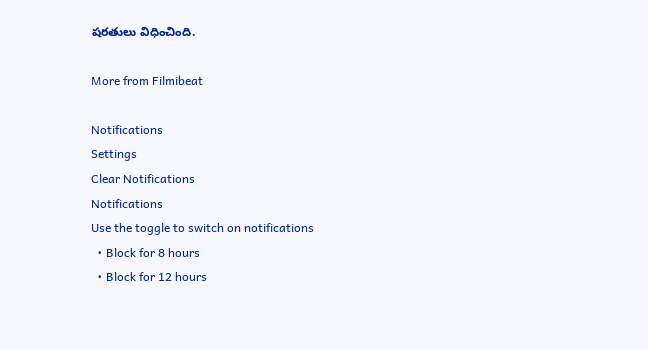షరతులు విధించింది.

More from Filmibeat

Notifications
Settings
Clear Notifications
Notifications
Use the toggle to switch on notifications
  • Block for 8 hours
  • Block for 12 hours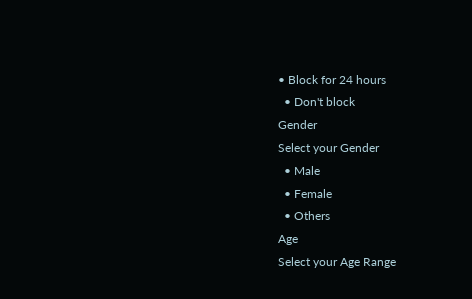• Block for 24 hours
  • Don't block
Gender
Select your Gender
  • Male
  • Female
  • Others
Age
Select your Age Range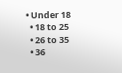• Under 18
  • 18 to 25
  • 26 to 35
  • 36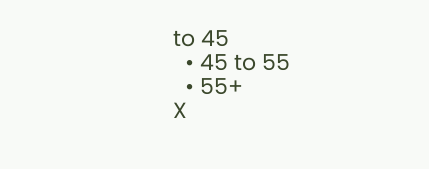to 45
  • 45 to 55
  • 55+
X